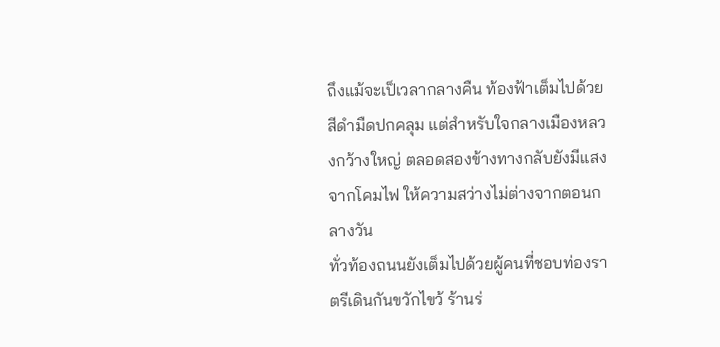ถึงแม้จะเป็เวลากลางคืน ท้องฟ้าเต็มไปด้วยสีดำมืดปกคลุม แต่สำหรับใจกลางเมืองหลวงกว้างใหญ่ ตลอดสองข้างทางกลับยังมีแสงจากโคมไฟ ให้ความสว่างไม่ต่างจากตอนกลางวัน
ทั่วท้องถนนยังเต็มไปด้วยผู้คนที่ชอบท่องราตรีเดินกันขวักไขว้ ร้านร่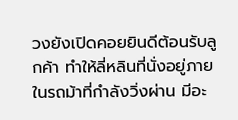วงยังเปิดคอยยินดีต้อนรับลูกค้า ทำให้ลี่หลินที่นั่งอยู่ภายในรถม้าที่กำลังวิ่งผ่าน มีอะ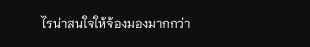ไรน่าสนใจให้จ้องมองมากกว่า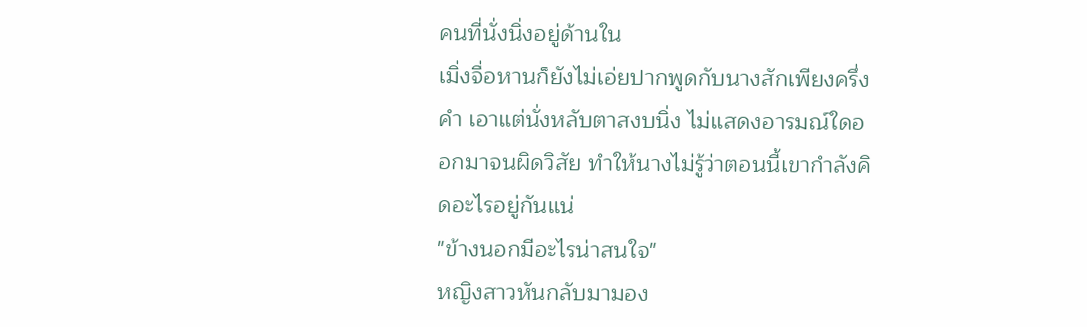คนที่นั่งนิ่งอยู่ด้านใน
เมิ่งจื่อหานก็ยังไม่เอ่ยปากพูดกับนางสักเพียงครึ่งคำ เอาแต่นั่งหลับตาสงบนิ่ง ไม่แสดงอารมณ์ใดออกมาจนผิดวิสัย ทำให้นางไม่รู้ว่าตอนนี้เขากำลังคิดอะไรอยู่กันแน่
"ข้างนอกมีอะไรน่าสนใจ"
หญิงสาวหันกลับมามอง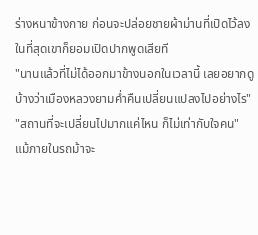ร่างหนาข้างกาย ก่อนจะปล่อยชายผ้าม่านที่เปิดไว้ลง
ในที่สุดเขาก็ยอมเปิดปากพูดเสียที
"นานแล้วที่ไม่ได้ออกมาข้างนอกในเวลานี้ เลยอยากดูบ้างว่าเมืองหลวงยามค่ำคืนเปลี่ยนแปลงไปอย่างไร"
"สถานที่จะเปลี่ยนไปมากแค่ไหน ก็ไม่เท่ากับใจคน"
แม้ภายในรถม้าจะ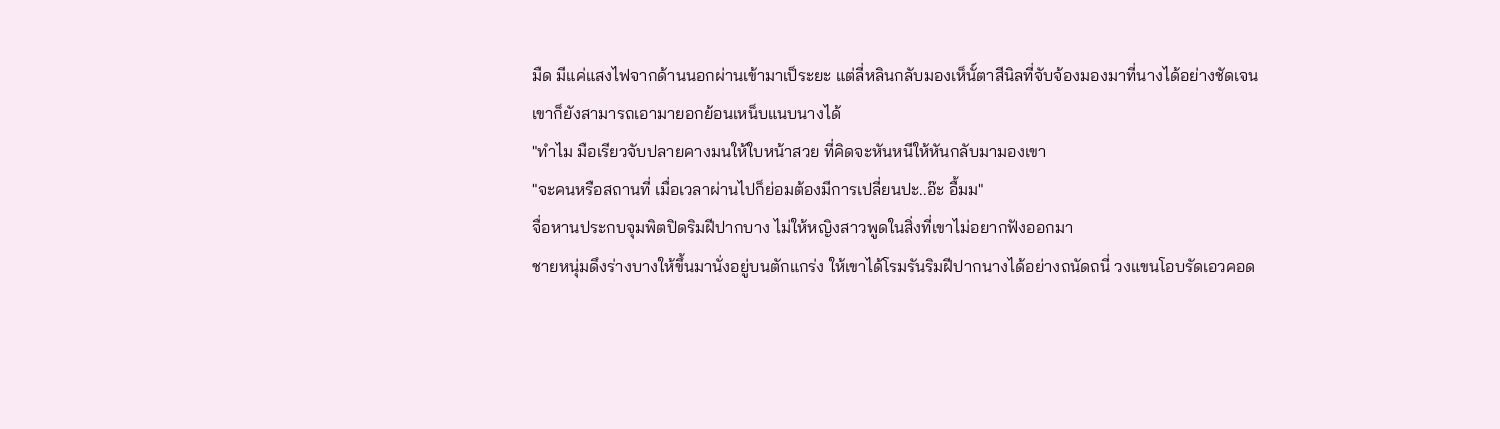มืด มีแค่แสงไฟจากด้านนอกผ่านเข้ามาเป็ระยะ แต่ลี่หลินกลับมองเห็นั์ตาสีนิลที่จับจ้องมองมาที่นางได้อย่างชัดเจน
เขาก็ยังสามารถเอามายอกย้อนเหน็บแนบนางได้
"ทำไม มือเรียวจับปลายคางมนให้ใบหน้าสวย ที่คิดจะหันหนีให้หันกลับมามองเขา
"จะคนหรือสถานที่ เมื่อเวลาผ่านไปก็ย่อมต้องมีการเปลี่ยนปะ..อ๊ะ อื้มม"
จื่อหานประกบจุมพิตปิดริมฝีปากบาง ไม่ให้หญิงสาวพูดในสิ่งที่เขาไม่อยากฟังออกมา
ชายหนุ่มดึงร่างบางให้ขึ้นมานั่งอยู่บนตักแกร่ง ให้เขาได้โรมรันริมฝีปากนางได้อย่างถนัดถนี่ วงแขนโอบรัดเอวคอด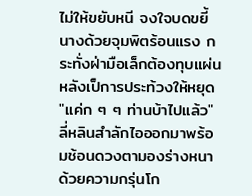ไม่ให้ขยับหนี จงใจบดขยี้นางด้วยจุมพิตร้อนแรง กระทั่งฝ่ามือเล็กต้องทุบแผ่นหลังเป็การประท้วงให้หยุด
"แค่ก ๆ ๆ ท่านบ้าไปแล้ว" ลี่หลินสำลักไอออกมาพร้อมช้อนดวงตามองร่างหนาด้วยความกรุ่นโก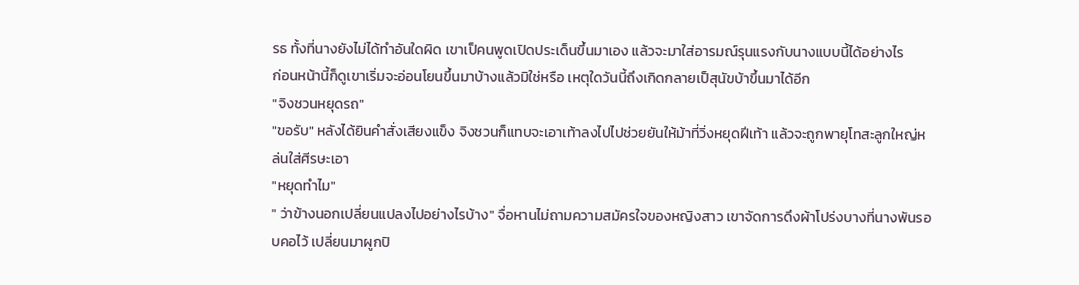รธ ทั้งที่นางยังไม่ได้ทำอันใดผิด เขาเป็คนพูดเปิดประเด็นขึ้นมาเอง แล้วจะมาใส่อารมณ์รุนแรงกับนางแบบนี้ได้อย่างไร
ก่อนหน้านี้ก็ดูเขาเริ่มจะอ่อนโยนขึ้นมาบ้างแล้วมิใช่หรือ เหตุใดวันนี้ถึงเกิดกลายเป็สุนัขบ้าขึ้นมาได้อีก
"จิงชวนหยุดรถ"
"ขอรับ" หลังได้ยินคำสั่งเสียงแข็ง จิงชวนก็แทบจะเอาเท้าลงไปไปช่วยยันให้ม้าที่วิ่งหยุดฝีเท้า แล้วจะถูกพายุโทสะลูกใหญ่หล่นใส่ศีรษะเอา
"หยุดทำไม"
" ว่าข้างนอกเปลี่ยนแปลงไปอย่างไรบ้าง" จื่อหานไม่ถามความสมัครใจของหญิงสาว เขาจัดการดึงผ้าโปร่งบางที่นางพันรอบคอไว้ เปลี่ยนมาผูกปิ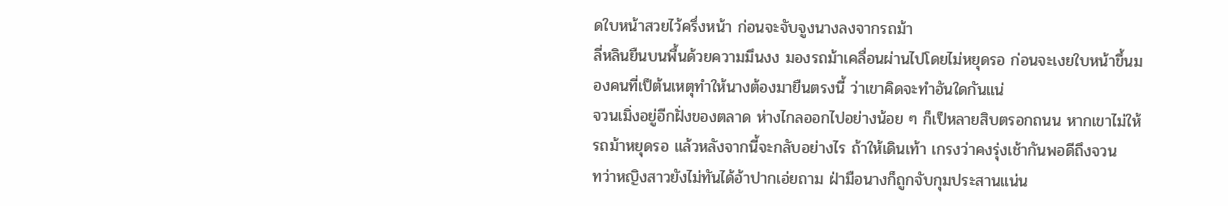ดใบหน้าสวยไว้ครึ่งหน้า ก่อนจะจับจูงนางลงจากรถม้า
ลี่หลินยืนบนพื้นด้วยความมึนงง มองรถม้าเคลื่อนผ่านไปโดยไม่หยุดรอ ก่อนจะเงยใบหน้าขึ้นมองคนที่เป็ต้นเหตุทำให้นางต้องมายืนตรงนี้ ว่าเขาคิดจะทำอันใดกันแน่
จวนเมิ่งอยู่อีกฝั่งของตลาด ห่างไกลออกไปอย่างน้อย ๆ ก็เป็หลายสิบตรอกถนน หากเขาไม่ให้รถม้าหยุดรอ แล้วหลังจากนี้จะกลับอย่างไร ถ้าให้เดินเท้า เกรงว่าคงรุ่งเช้ากันพอดีถึงจวน
ทว่าหญิงสาวยังไม่ทันได้อ้าปากเอ่ยถาม ฝ่ามือนางก็ถูกจับกุมประสานแน่น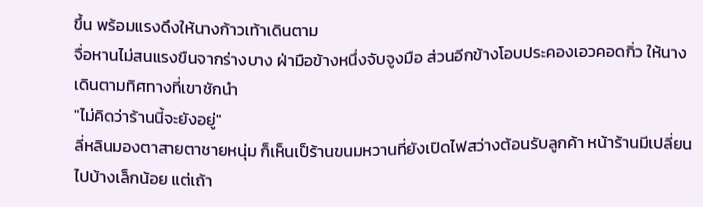ขึ้น พร้อมแรงดึงให้นางก้าวเท้าเดินตาม
จื่อหานไม่สนแรงขืนจากร่างบาง ฝ่ามือข้างหนึ่งจับจูงมือ ส่วนอีกข้างโอบประคองเอวคอดกิ่ว ให้นางเดินตามทิศทางที่เขาชักนำ
"ไม่คิดว่าร้านนี้จะยังอยู่"
ลี่หลินมองตาสายตาชายหนุ่ม ก็เห็นเป็ร้านขนมหวานที่ยังเปิดไฟสว่างต้อนรับลูกค้า หน้าร้านมีเปลี่ยนไปบ้างเล็กน้อย แต่เถ้า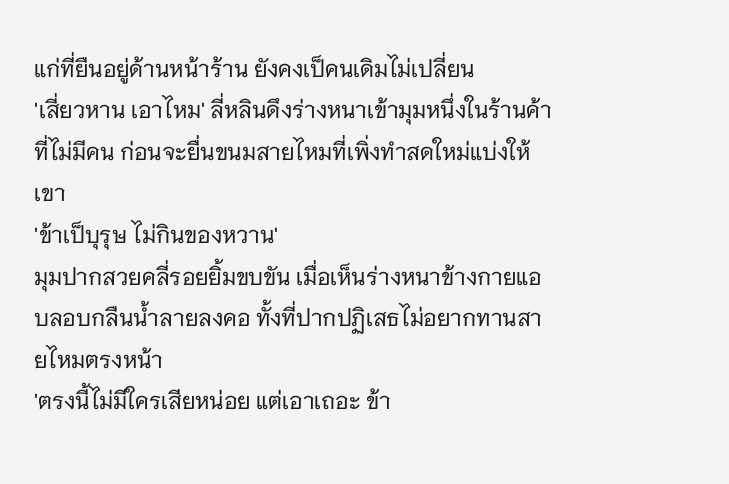แก่ที่ยืนอยู่ด้านหน้าร้าน ยังคงเป็คนเดิมไม่เปลี่ยน
'เสี่ยวหาน เอาไหม' ลี่หลินดึงร่างหนาเข้ามุมหนึ่งในร้านค้าที่ไม่มีคน ก่อนจะยื่นขนมสายไหมที่เพิ่งทำสดใหม่แบ่งให้เขา
'ข้าเป็บุรุษ ไม่กินของหวาน'
มุมปากสวยคลี่รอยยิ้มขบขัน เมื่อเห็นร่างหนาข้างกายแอบลอบกลืนน้ำลายลงคอ ทั้งที่ปากปฏิเสธไม่อยากทานสายไหมตรงหน้า
'ตรงนี้ไม่มีใครเสียหน่อย แต่เอาเถอะ ข้า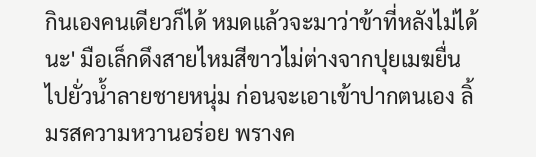กินเองคนเดียวก็ได้ หมดแล้วจะมาว่าข้าที่หลังไม่ได้นะ' มือเล็กดึงสายไหมสีขาวไม่ต่างจากปุยเมฆยื่นไปยั่วน้ำลายชายหนุ่ม ก่อนจะเอาเข้าปากตนเอง ลิ้มรสความหวานอร่อย พรางค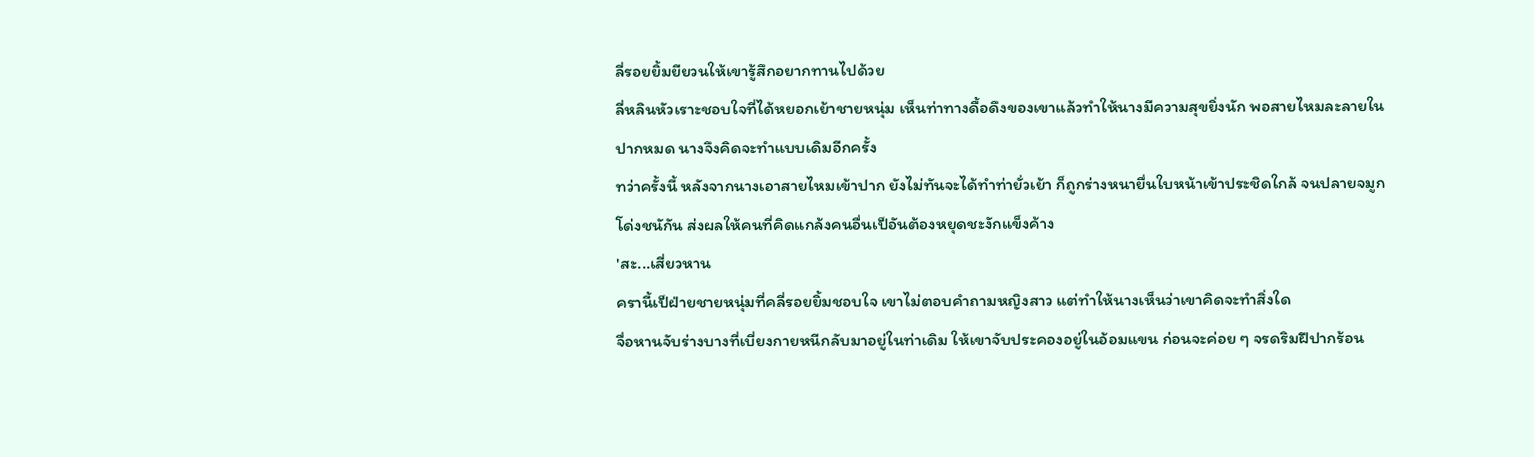ลี่รอยยิ้มยียวนให้เขารู้สึกอยากทานไปด้วย
ลี่หลินหัวเราะชอบใจที่ได้หยอกเย้าชายหนุ่ม เห็นท่าทางดื้อดึงของเขาแล้วทำให้นางมีความสุขยิ่งนัก พอสายไหมละลายในปากหมด นางจึงคิดจะทำแบบเดิมอีกครั้ง
ทว่าครั้งนี้ หลังจากนางเอาสายไหมเข้าปาก ยังไม่ทันจะได้ทำท่ายั่วเย้า ก็ถูกร่างหนายื่นใบหน้าเข้าประชิดใกล้ จนปลายจมูกโด่งชนักัน ส่งผลให้คนที่คิดแกล้งคนอื่นเป็อันต้องหยุดชะงักแข็งค้าง
'สะ...เสี่ยวหาน
ครานี้เป็ฝ่ายชายหนุ่มที่คลี่รอยยิ้มชอบใจ เขาไม่ตอบคำถามหญิงสาว แต่ทำให้นางเห็นว่าเขาคิดจะทำสิ่งใด
จื่อหานจับร่างบางที่เบี่ยงกายหนีกลับมาอยู่ในท่าเดิม ให้เขาจับประคองอยู่ในอ้อมแขน ก่อนจะค่อย ๆ จรดริมฝีปากร้อน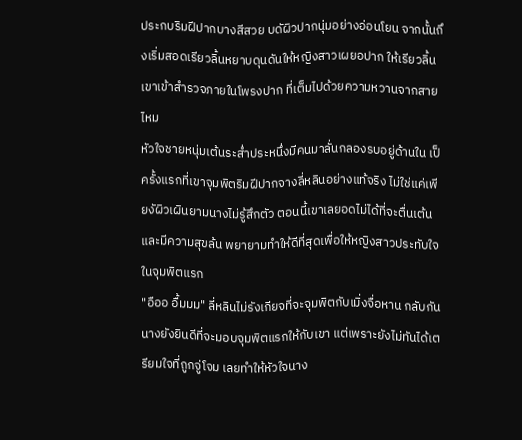ประกบริมฝีปากบางสีสวย บดัผิวปากนุ่มอย่างอ่อนโยน จากนั้นถึงเริ่มสอดเรียวลิ้นหยาบดุนดันให้หญิงสาวเผยอปาก ให้เรียวลิ้นเขาเข้าสำรวจภายในโพรงปาก ที่เต็มไปด้วยความหวานจากสายไหม
หัวใจชายหนุ่มเต้นระส่ำประหนึ่งมีคนมาลั่นกลองรบอยู่ด้านใน เป็ครั้งแรกที่เขาจุมพิตริมฝีปากจางลี่หลินอย่างแท้จริง ไม่ใช่แค่เพียงัผิวเผินยามนางไม่รู้สึกตัว ตอนนี้เขาเลยอดไม่ได้ที่จะตื่นเต้นและมีความสุขล้น พยายามทำให้ดีที่สุดเพื่อให้หญิงสาวประทับใจในจุมพิตแรก
"อืออ อื้มมม" ลี่หลินไม่รังเกียจที่จะจุมพิตกับเมิ่งจื่อหาน กลับกันนางยังยินดีที่จะมอบจุมพิตแรกให้กับเขา แต่เพราะยังไม่ทันได้เตรียมใจที่ถูกจู่โจม เลยทำให้หัวใจนาง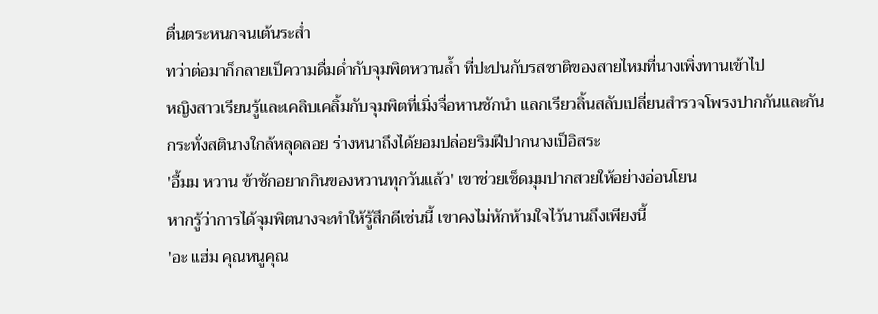ตื่นตระหนกจนเต้นระส่ำ
ทว่าต่อมาก็กลายเป็ความดื่มด่ำกับจุมพิตหวานล้ำ ที่ปะปนกับรสชาติของสายไหมที่นางเพิ่งทานเข้าไป
หญิงสาวเรียนรู้และเคลิบเคลิ้มกับจุมพิตที่เมิ่งจื่อหานชักนำ แลกเรียวลิ้นสลับเปลี่ยนสำรวจโพรงปากกันและกัน กระทั่งสตินางใกล้หลุดลอย ร่างหนาถึงได้ยอมปล่อยริมฝีปากนางเป็อิสระ
'อื้มม หวาน ข้าชักอยากกินของหวานทุกวันแล้ว' เขาช่วยเช็ดมุมปากสวยให้อย่างอ่อนโยน
หากรู้ว่าการได้จุมพิตนางจะทำให้รู้สึกดีเช่นนี้ เขาคงไม่หักห้ามใจไว้นานถึงเพียงนี้
'อะ แฮ่ม คุณหนูคุณ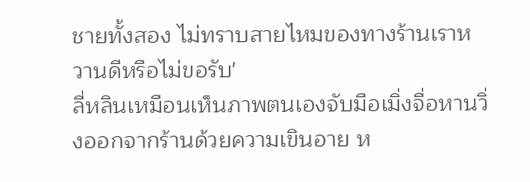ชายทั้งสอง ไม่ทราบสายไหมของทางร้านเราหวานดีหรือไม่ขอรับ'
ลี่หลินเหมือนเห็นภาพตนเองจับมือเมิ่งจื่อหานวิ่งออกจากร้านด้วยความเขินอาย ห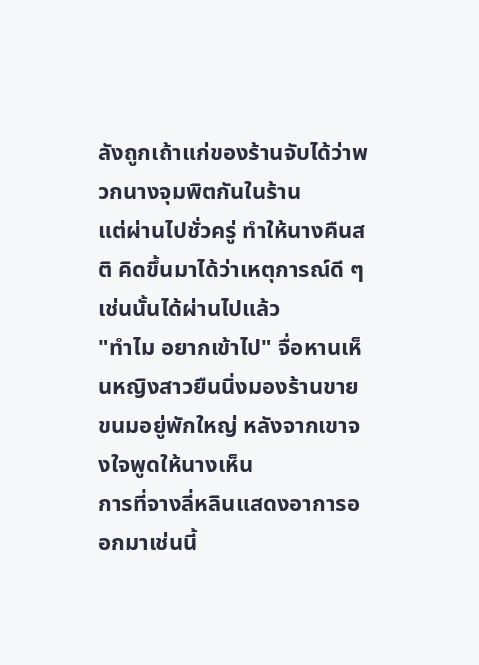ลังถูกเถ้าแก่ของร้านจับได้ว่าพวกนางจุมพิตกันในร้าน
แต่ผ่านไปชั่วครู่ ทำให้นางคืนสติ คิดขึ้นมาได้ว่าเหตุการณ์ดี ๆ เช่นนั้นได้ผ่านไปแล้ว
"ทำไม อยากเข้าไป" จื่อหานเห็นหญิงสาวยืนนิ่งมองร้านขายขนมอยู่พักใหญ่ หลังจากเขาจงใจพูดให้นางเห็น
การที่จางลี่หลินแสดงอาการออกมาเช่นนี้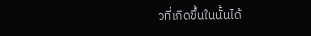วที่เกิดขึ้นในนั้นได้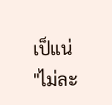เป็แน่
"ไม่ละ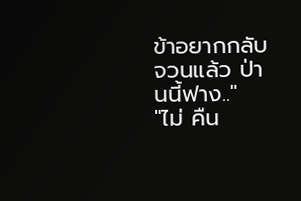ข้าอยากกลับจวนแล้ว ป่านนี้ฟาง.."
"ไม่ คืน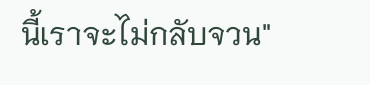นี้เราจะไม่กลับจวน"